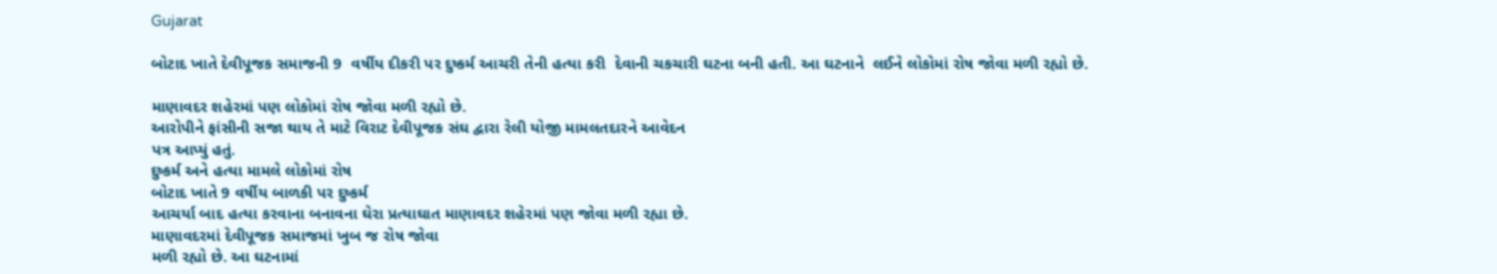Gujarat

બોટાદ ખાતે દેવીપૂજક સમાજની 9  વર્ષીય દીકરી પર દુષ્કર્મ આચરી તેની હત્યા કરી  દેવાની ચકચારી ઘટના બની હતી. આ ઘટનાને  લઈને લોકોમાં રોષ જોવા મળી રહ્યો છે.

માણાવદર શહેરમાં પણ લોકોમાં રોષ જોવા મળી રહ્યો છે.
આરોપીને ફાંસીની સજા થાય તે માટે વિરાટ દેવીપૂજક સંઘ દ્વારા રેલી યોજી મામલતદારને આવેદન
પત્ર આપ્યું હતું.
દુષ્કર્મ અને હત્યા મામલે લોકોમાં રોષ
બોટાદ ખાતે 9 વર્ષીય બાળકી પર દુષ્કર્મ
આચર્યા બાદ હત્યા કરવાના બનાવના ઘેરા પ્રત્યાઘાત માણાવદર શહેરમાં પણ જોવા મળી રહ્યા છે.
માણાવદરમાં દેવીપૂજક સમાજમાં ખુબ જ રોષ જોવા
મળી રહ્યો છે. આ ઘટનામાં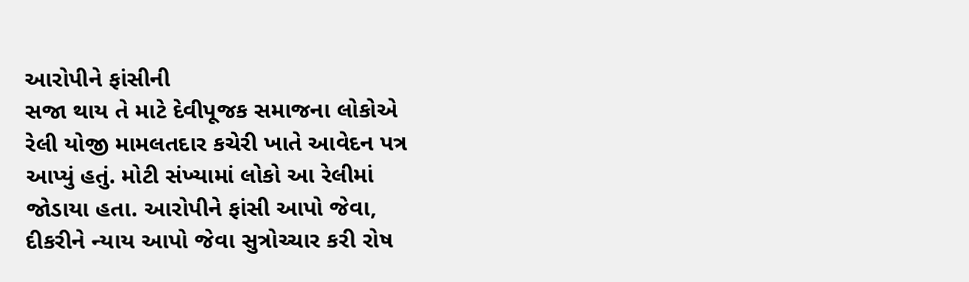આરોપીને ફાંસીની
સજા થાય તે માટે દેવીપૂજક સમાજના લોકોએ
રેલી યોજી મામલતદાર કચેરી ખાતે આવેદન પત્ર
આપ્યું હતું. મોટી સંખ્યામાં લોકો આ રેલીમાં
જોડાયા હતા. આરોપીને ફાંસી આપો જેવા,
દીકરીને ન્યાય આપો જેવા સુત્રોચ્ચાર કરી રોષ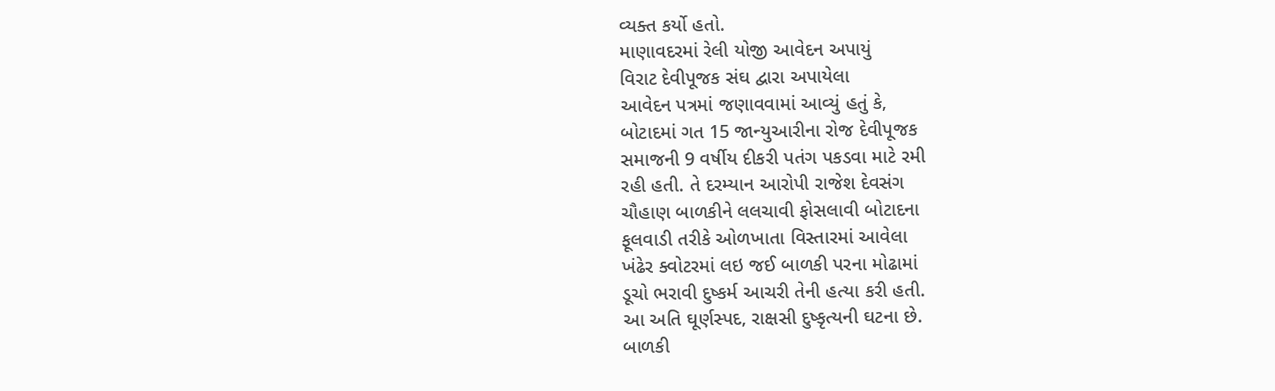વ્યક્ત કર્યો હતો.
માણાવદરમાં રેલી યોજી આવેદન અપાયું
વિરાટ દેવીપૂજક સંઘ દ્વારા અપાયેલા
આવેદન પત્રમાં જણાવવામાં આવ્યું હતું કે,
બોટાદમાં ગત 15 જાન્યુઆરીના રોજ દેવીપૂજક
સમાજની 9 વર્ષીય દીકરી પતંગ પકડવા માટે રમી
રહી હતી. તે દરમ્યાન આરોપી રાજેશ દેવસંગ
ચૌહાણ બાળકીને લલચાવી ફોસલાવી બોટાદના
ફૂલવાડી તરીકે ઓળખાતા વિસ્તારમાં આવેલા
ખંઢેર ક્વોટરમાં લઇ જઈ બાળકી પરના મોઢામાં
ડૂચો ભરાવી દુષ્કર્મ આચરી તેની હત્યા કરી હતી.
આ અતિ ઘૂર્ણસ્પદ, રાક્ષસી દુષ્કૃત્યની ઘટના છે.
બાળકી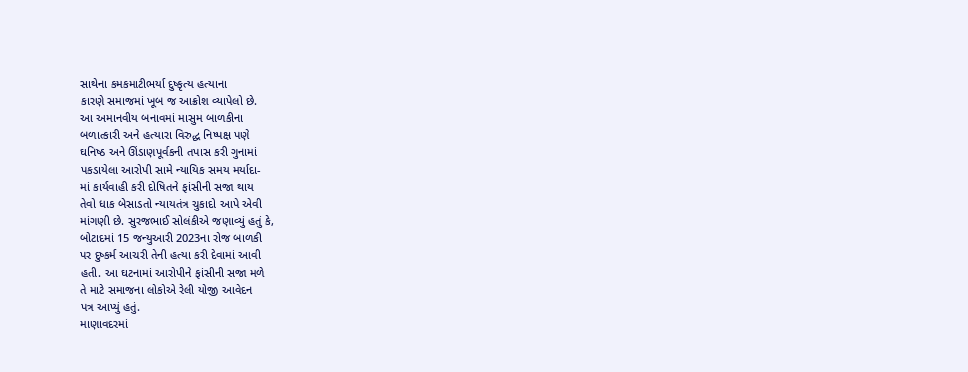સાથેના કમકમાટીભર્યા દુષ્કૃત્ય હત્યાના
કારણે સમાજમાં ખૂબ જ આક્રોશ વ્યાપેલો છે.
આ અમાનવીય બનાવમાં માસુમ બાળકીના
બળાત્કારી અને હત્યારા વિરુદ્ધ નિષ્પક્ષ પણે
ઘનિષ્ઠ અને ઊંડાણપૂર્વકની તપાસ કરી ગુનામાં
પકડાયેલા આરોપી સામે ન્યાયિક સમય મર્યાદા-
માં કાર્યવાહી કરી દોષિતને ફાંસીની સજા થાય
તેવો ધાક બેસાડતો ન્યાયતંત્ર ચુકાદો આપે એવી
માંગણી છે. સુરજભાઈ સોલંકીએ જણાવ્યું હતું કે,
બોટાદમાં 15 જન્યુઆરી 2023ના રોજ બાળકી
પર દુષ્કર્મ આચરી તેની હત્યા કરી દેવામાં આવી
હતી. આ ઘટનામાં આરોપીને ફાંસીની સજા મળે
તે માટે સમાજના લોકોએ રેલી યોજી આવેદન
પત્ર આપ્યું હતું.
માણાવદરમાં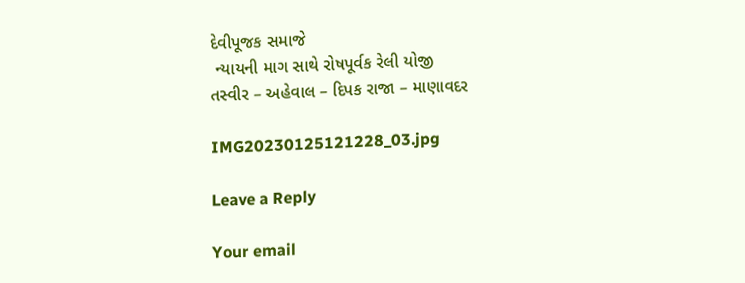દેવીપૂજક સમાજે
 ન્યાયની માગ સાથે રોષપૂર્વક રેલી યોજી
તસ્વીર – અહેવાલ – દિપક રાજા – માણાવદર

IMG20230125121228_03.jpg

Leave a Reply

Your email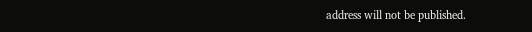address will not be published.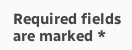Required fields are marked *